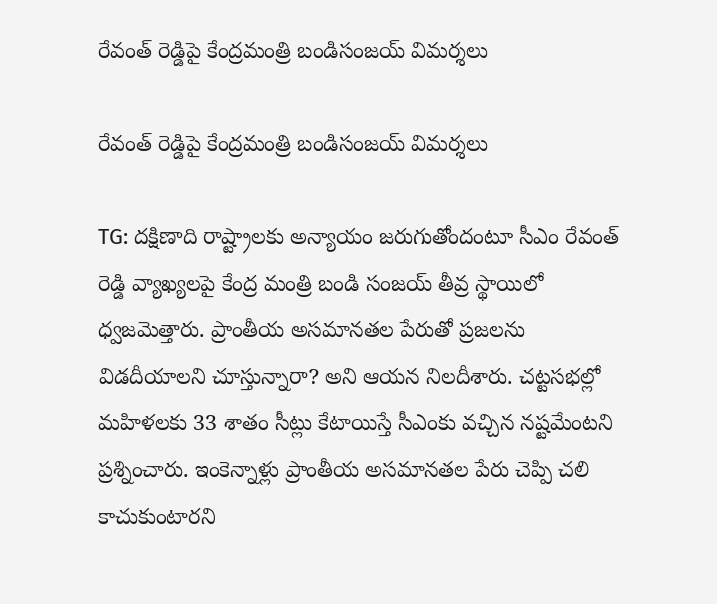రేవంత్ రెడ్డిపై కేంద్రమంత్రి బండిసంజయ్ విమర్శలు

రేవంత్ రెడ్డిపై కేంద్రమంత్రి బండిసంజయ్ విమర్శలు

TG: దక్షిణాది రాష్ట్రాలకు అన్యాయం జరుగుతోందంటూ సీఎం రేవంత్ రెడ్డి వ్యాఖ్యలపై కేంద్ర మంత్రి బండి సంజయ్ తీవ్ర స్థాయిలో ధ్వజమెత్తారు. ప్రాంతీయ అసమానతల పేరుతో ప్రజలను విడదీయాలని చూస్తున్నారా? అని ఆయన నిలదీశారు. చట్టసభల్లో మహిళలకు 33 శాతం సీట్లు కేటాయిస్తే సీఎంకు వచ్చిన నష్టమేంటని ప్రశ్నించారు. ఇంకెన్నాళ్లు ప్రాంతీయ అసమానతల పేరు చెప్పి చలి కాచుకుంటారని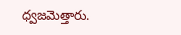ధ్వజమెత్తారు.